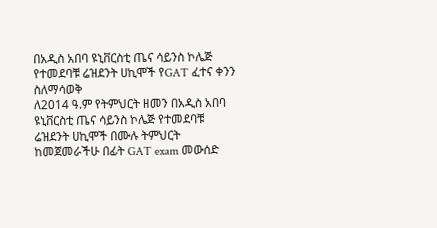በአዲስ አበባ ዩኒቨርስቲ ጤና ሳይንስ ኮሌጅ የተመደባቹ ሬዝደንት ሀኪሞች የGAT ፈተና ቀንን ስለማሳወቅ
ለ2014 ዓ.ም የትምህርት ዘመን በአዲስ አበባ ዩኒቨርስቲ ጤና ሳይንስ ኮሌጅ የተመደባቹ ሬዝደንት ሀኪሞች በሙሉ ትምህርት ከመጀመራችሁ በፊት GAT exam መውሰድ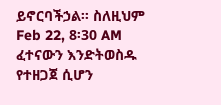ይኖርባችኃል፡፡ ስለዚህም Feb 22, 8፡30 AM ፈተናውን እንድትወስዱ የተዘጋጀ ሲሆን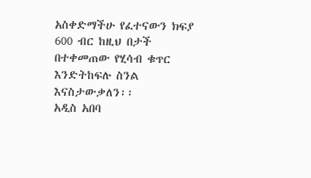አስቀድማችሁ የፈተናውን ክፍያ 600 ብር ከዚህ በታች በተቀመጠው የሂሳብ ቁጥር እንድትከፍሉ ስንል እናስታውቃለን፡፡
አዲስ አበባ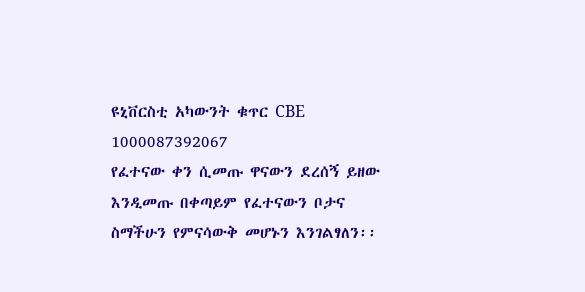ዩኒቨርስቲ አካውንት ቁጥር CBE 1000087392067
የፈተናው ቀን ሲመጡ ዋናውን ደረሰኝ ይዘው እንዲመጡ በቀጣይም የፈተናውን ቦታና ስማችሁን የምናሳውቅ መሆኑን እንገልፃለን፡፡